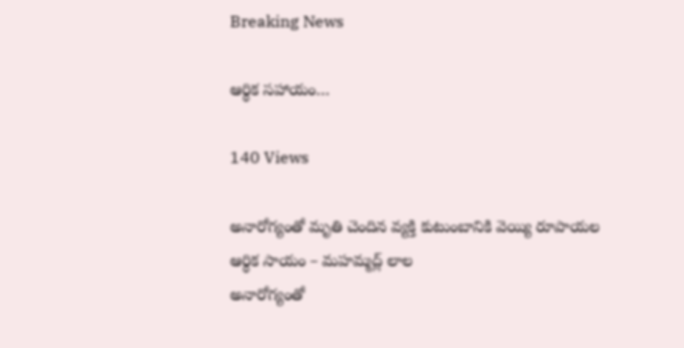Breaking News

ఆర్థిక సహాయం…

140 Views

అనారోగ్యంతో మృతి చెందిన వ్యక్తి కుటుంబానికి వెయ్యి రూపాయల ఆర్థిక సాయం – మహమ్మద్ల్ లాల
అనారోగ్యంతో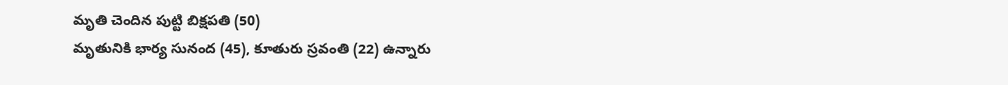మృతి చెందిన పుట్టి బిక్షపతి (50)
మృతునికి భార్య సునంద (45), కూతురు స్రవంతి (22) ఉన్నారు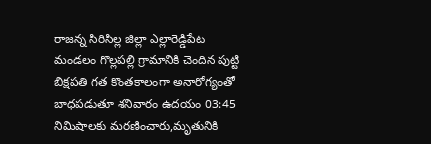రాజన్న సిరిసిల్ల జిల్లా ఎల్లారెడ్డిపేట మండలం గొల్లపల్లి గ్రామానికి చెందిన పుట్టి బిక్షపతి గత కొంతకాలంగా అనారోగ్యంతో బాధపడుతూ శనివారం ఉదయం 03:45 నిమిషాలకు మరణించారు,మృతునికి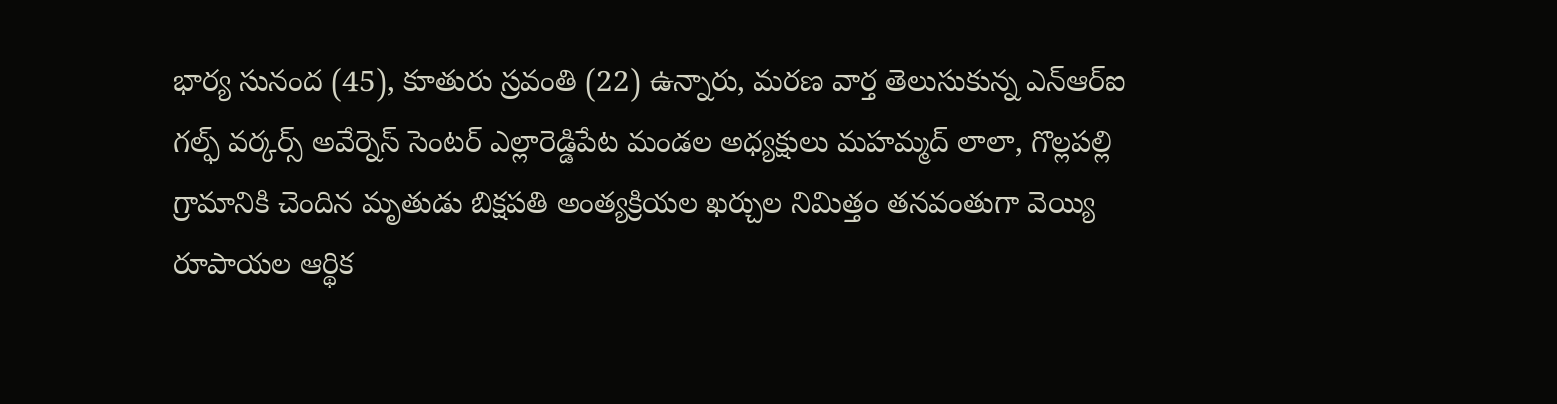భార్య సునంద (45), కూతురు స్రవంతి (22) ఉన్నారు, మరణ వార్త తెలుసుకున్న ఎన్ఆర్ఐ గల్ఫ్ వర్కర్స్ అవేర్నెస్ సెంటర్ ఎల్లారెడ్డిపేట మండల అధ్యక్షులు మహమ్మద్ లాలా, గొల్లపల్లి గ్రామానికి చెందిన మృతుడు బిక్షపతి అంత్యక్రియల ఖర్చుల నిమిత్తం తనవంతుగా వెయ్యి రూపాయల ఆర్థిక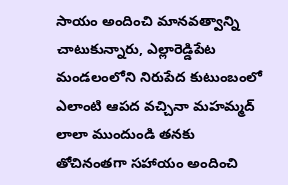సాయం అందించి మానవత్వాన్ని చాటుకున్నారు, ఎల్లారెడ్డిపేట మండలంలోని నిరుపేద కుటుంబంలో ఎలాంటి ఆపద వచ్చినా మహమ్మద్ లాలా ముందుండి తనకు తోచినంతగా సహాయం అందించి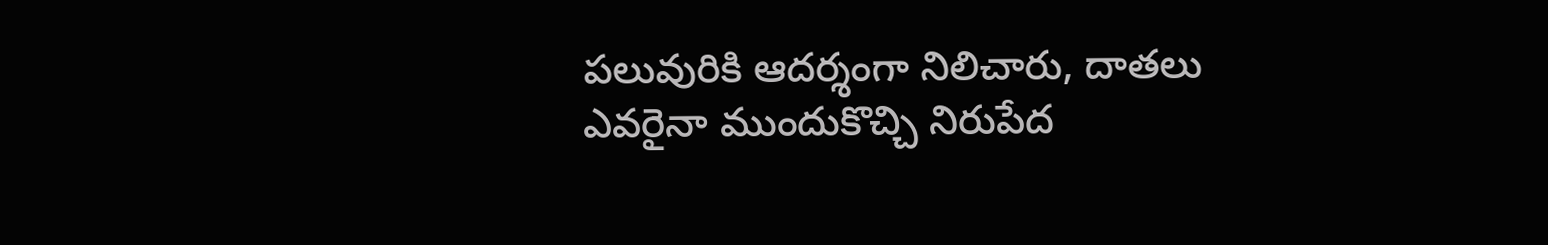పలువురికి ఆదర్శంగా నిలిచారు, దాతలు ఎవరైనా ముందుకొచ్చి నిరుపేద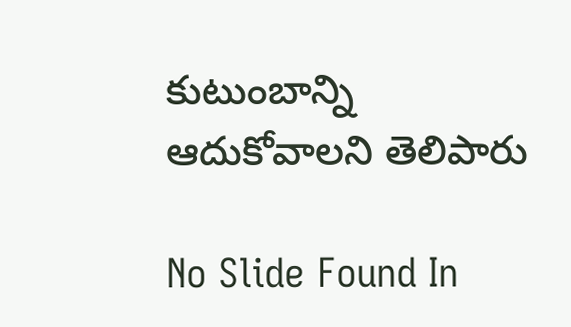కుటుంబాన్ని ఆదుకోవాలని తెలిపారు

No Slide Found In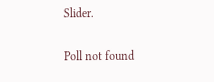Slider.

Poll not found